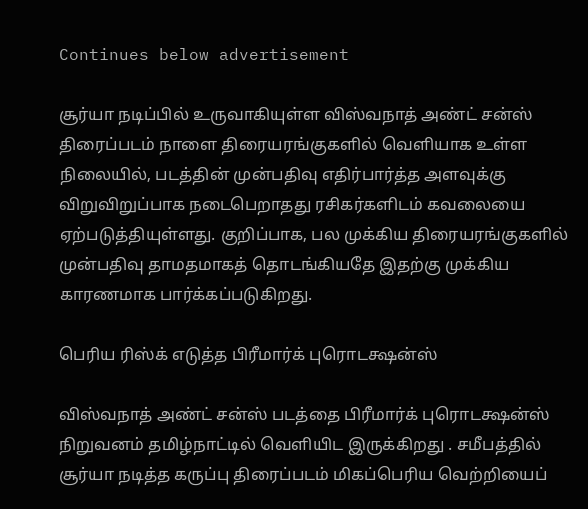Continues below advertisement

சூர்யா நடிப்பில் உருவாகியுள்ள விஸ்வநாத் அண்ட் சன்ஸ் திரைப்படம் நாளை திரையரங்குகளில் வெளியாக உள்ள நிலையில், படத்தின் முன்பதிவு எதிர்பார்த்த அளவுக்கு விறுவிறுப்பாக நடைபெறாதது ரசிகர்களிடம் கவலையை ஏற்படுத்தியுள்ளது. குறிப்பாக, பல முக்கிய திரையரங்குகளில் முன்பதிவு தாமதமாகத் தொடங்கியதே இதற்கு முக்கிய காரணமாக பார்க்கப்படுகிறது.

பெரிய ரிஸ்க் எடுத்த பிரீமார்க் புரொடக்ஷன்ஸ்

விஸ்வநாத் அண்ட் சன்ஸ் படத்தை பிரீமார்க் புரொடக்ஷன்ஸ் நிறுவனம் தமிழ்நாட்டில் வெளியிட இருக்கிறது . சமீபத்தில் சூர்யா நடித்த கருப்பு திரைப்படம் மிகப்பெரிய வெற்றியைப்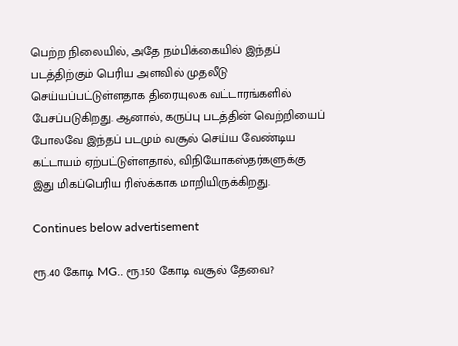பெற்ற நிலையில், அதே நம்பிக்கையில் இந்தப் படத்திற்கும் பெரிய அளவில் முதலீடு செய்யப்பட்டுள்ளதாக திரையுலக வட்டாரங்களில் பேசப்படுகிறது. ஆனால், கருப்பு படத்தின் வெற்றியைப் போலவே இந்தப் படமும் வசூல் செய்ய வேண்டிய கட்டாயம் ஏற்பட்டுள்ளதால், விநியோகஸ்தர்களுக்கு இது மிகப்பெரிய ரிஸ்க்காக மாறியிருக்கிறது.

Continues below advertisement

ரூ.40 கோடி MG.. ரூ.150 கோடி வசூல் தேவை?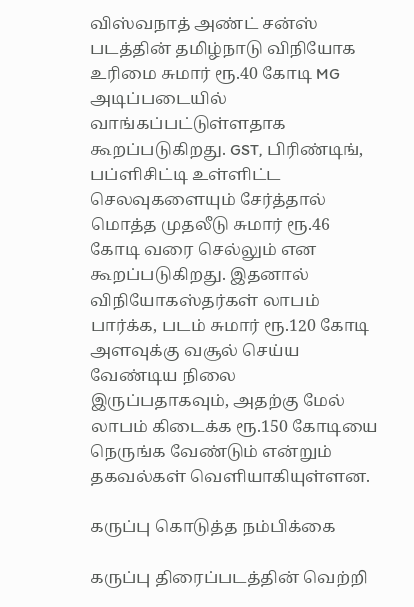விஸ்வநாத் அண்ட் சன்ஸ் படத்தின் தமிழ்நாடு விநியோக உரிமை சுமார் ரூ.40 கோடி MG அடிப்படையில் வாங்கப்பட்டுள்ளதாக கூறப்படுகிறது. GST, பிரிண்டிங், பப்ளிசிட்டி உள்ளிட்ட செலவுகளையும் சேர்த்தால் மொத்த முதலீடு சுமார் ரூ.46 கோடி வரை செல்லும் என கூறப்படுகிறது. இதனால் விநியோகஸ்தர்கள் லாபம் பார்க்க, படம் சுமார் ரூ.120 கோடி அளவுக்கு வசூல் செய்ய வேண்டிய நிலை இருப்பதாகவும், அதற்கு மேல் லாபம் கிடைக்க ரூ.150 கோடியை நெருங்க வேண்டும் என்றும் தகவல்கள் வெளியாகியுள்ளன.

கருப்பு கொடுத்த நம்பிக்கை

கருப்பு திரைப்படத்தின் வெற்றி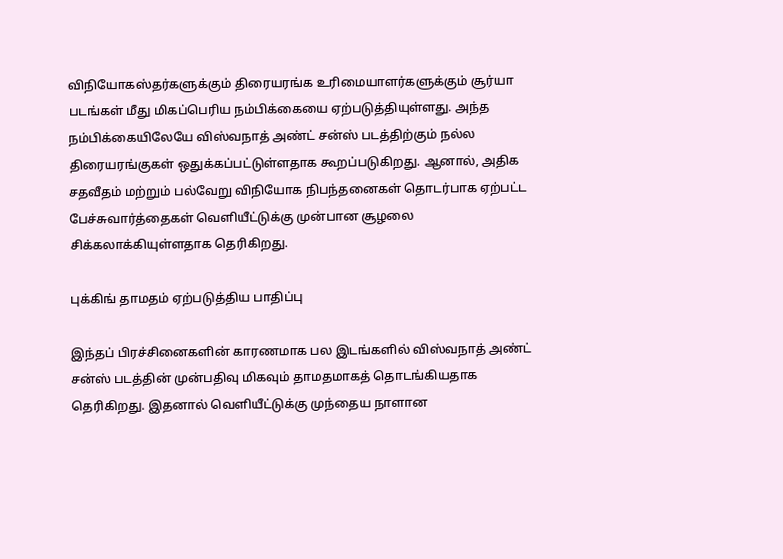விநியோகஸ்தர்களுக்கும் திரையரங்க உரிமையாளர்களுக்கும் சூர்யா படங்கள் மீது மிகப்பெரிய நம்பிக்கையை ஏற்படுத்தியுள்ளது. அந்த நம்பிக்கையிலேயே விஸ்வநாத் அண்ட் சன்ஸ் படத்திற்கும் நல்ல திரையரங்குகள் ஒதுக்கப்பட்டுள்ளதாக கூறப்படுகிறது. ஆனால், அதிக சதவீதம் மற்றும் பல்வேறு விநியோக நிபந்தனைகள் தொடர்பாக ஏற்பட்ட பேச்சுவார்த்தைகள் வெளியீட்டுக்கு முன்பான சூழலை சிக்கலாக்கியுள்ளதாக தெரிகிறது.

புக்கிங் தாமதம் ஏற்படுத்திய பாதிப்பு

இந்தப் பிரச்சினைகளின் காரணமாக பல இடங்களில் விஸ்வநாத் அண்ட் சன்ஸ் படத்தின் முன்பதிவு மிகவும் தாமதமாகத் தொடங்கியதாக தெரிகிறது. இதனால் வெளியீட்டுக்கு முந்தைய நாளான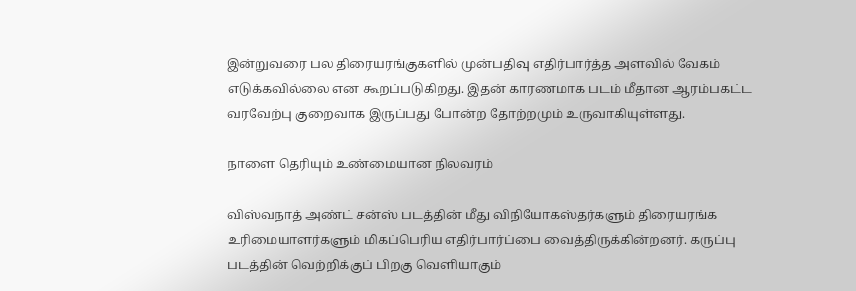இன்றுவரை பல திரையரங்குகளில் முன்பதிவு எதிர்பார்த்த அளவில் வேகம் எடுக்கவில்லை என கூறப்படுகிறது. இதன் காரணமாக படம் மீதான ஆரம்பகட்ட வரவேற்பு குறைவாக இருப்பது போன்ற தோற்றமும் உருவாகியுள்ளது.

நாளை தெரியும் உண்மையான நிலவரம்

விஸ்வநாத் அண்ட் சன்ஸ் படத்தின் மீது விநியோகஸ்தர்களும் திரையரங்க உரிமையாளர்களும் மிகப்பெரிய எதிர்பார்ப்பை வைத்திருக்கின்றனர். கருப்பு படத்தின் வெற்றிக்குப் பிறகு வெளியாகும்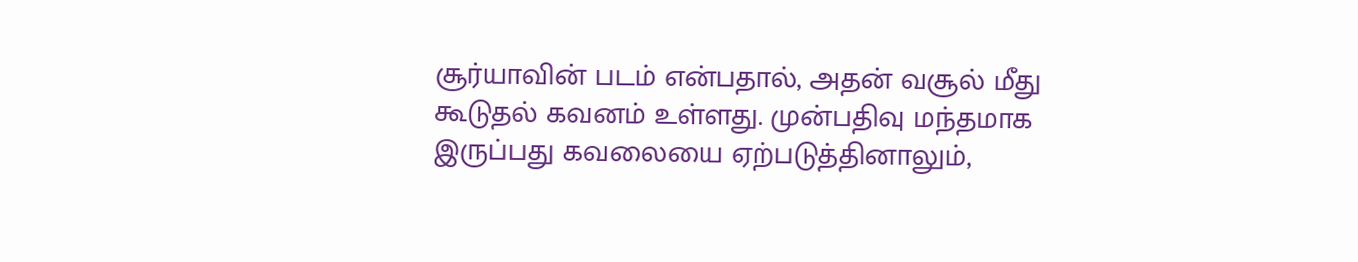சூர்யாவின் படம் என்பதால், அதன் வசூல் மீது கூடுதல் கவனம் உள்ளது. முன்பதிவு மந்தமாக இருப்பது கவலையை ஏற்படுத்தினாலும்,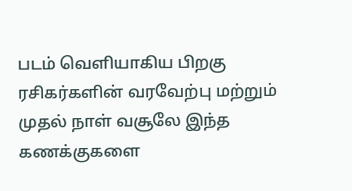படம் வெளியாகிய பிறகு ரசிகர்களின் வரவேற்பு மற்றும் முதல் நாள் வசூலே இந்த கணக்குகளை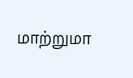மாற்றுமா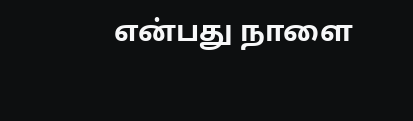என்பது நாளை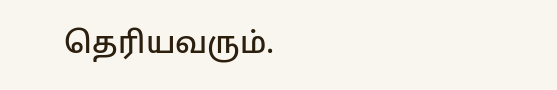தெரியவரும்.